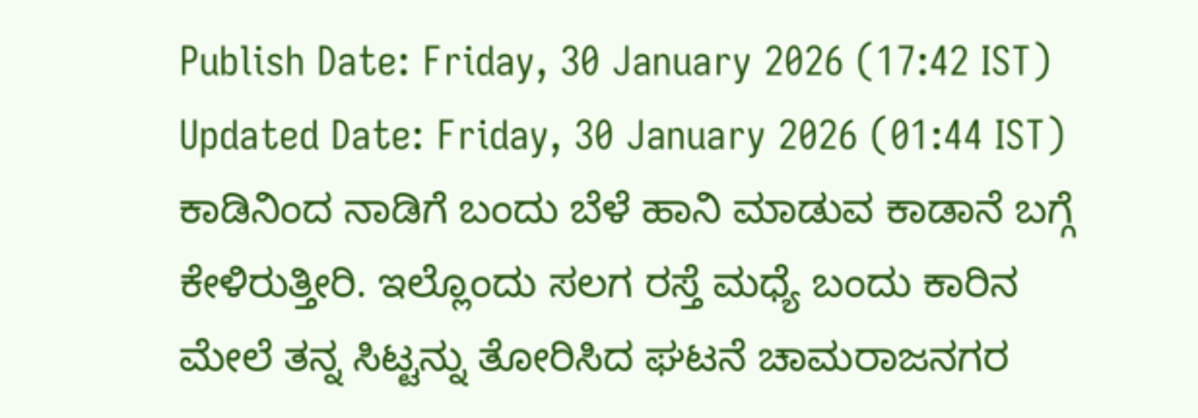Publish Date: Friday, 30 January 2026 (17:42 IST)
Updated Date: Friday, 30 January 2026 (01:44 IST)
ಕಾಡಿನಿಂದ ನಾಡಿಗೆ ಬಂದು ಬೆಳೆ ಹಾನಿ ಮಾಡುವ ಕಾಡಾನೆ ಬಗ್ಗೆ ಕೇಳಿರುತ್ತೀರಿ. ಇಲ್ಲೊಂದು ಸಲಗ ರಸ್ತೆ ಮಧ್ಯೆ ಬಂದು ಕಾರಿನ ಮೇಲೆ ತನ್ನ ಸಿಟ್ಟನ್ನು ತೋರಿಸಿದ ಘಟನೆ ಚಾಮರಾಜನಗರ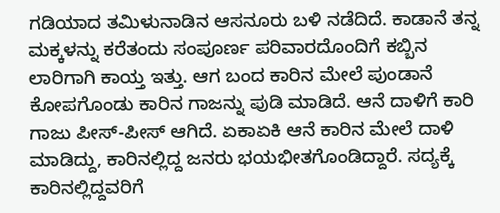ಗಡಿಯಾದ ತಮಿಳುನಾಡಿನ ಆಸನೂರು ಬಳಿ ನಡೆದಿದೆ. ಕಾಡಾನೆ ತನ್ನ ಮಕ್ಕಳನ್ನು ಕರೆತಂದು ಸಂಪೂರ್ಣ ಪರಿವಾರದೊಂದಿಗೆ ಕಬ್ಬಿನ ಲಾರಿಗಾಗಿ ಕಾಯ್ತ ಇತ್ತು. ಆಗ ಬಂದ ಕಾರಿನ ಮೇಲೆ ಪುಂಡಾನೆ ಕೋಪಗೊಂಡು ಕಾರಿನ ಗಾಜನ್ನು ಪುಡಿ ಮಾಡಿದೆ. ಆನೆ ದಾಳಿಗೆ ಕಾರಿ ಗಾಜು ಪೀಸ್-ಪೀಸ್ ಆಗಿದೆ. ಏಕಾಏಕಿ ಆನೆ ಕಾರಿನ ಮೇಲೆ ದಾಳಿ ಮಾಡಿದ್ದು, ಕಾರಿನಲ್ಲಿದ್ದ ಜನರು ಭಯಭೀತಗೊಂಡಿದ್ದಾರೆ. ಸದ್ಯಕ್ಕೆ ಕಾರಿನಲ್ಲಿದ್ದವರಿಗೆ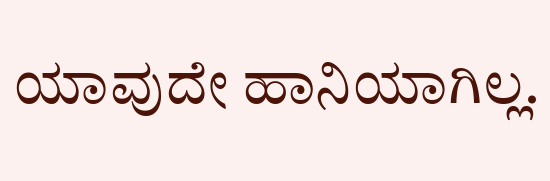ಯಾವುದೇ ಹಾನಿಯಾಗಿಲ್ಲ.